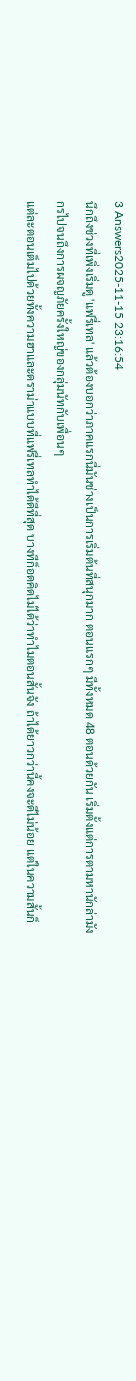3 Answers2025-11-15 23:16:54
นึกถึงช่วงที่เพิ่งเริ่มดู 'แฟรี่เทล' แล้วต้องบอกว่าภาคแรกนี่มันช่างเป็นการเริ่มต้นที่สนุกมาก ตอนแรกๆ มีทั้งหมด 48 ตอนด้วยกัน เริ่มตั้งแต่การตามหานักล่ามังกรไปจนถึงการผจญภัยครั้งใหญ่ของกลุ่มนัทกับเพื่อนๆ
แต่ละตอนเต็มไปด้วยทั้งความฮาและดราม่าแบบที่แฟรี่เทลทำได้ดีที่สุด บางทีก็อดคิดไม่ได้ว่าทำไมตอนสั้นจัง ถ้าได้ยาวกว่านี้คงจะดีไม่น้อย แต่ในความสั้นก็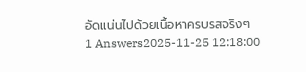อัดแน่นไปด้วยเนื้อหาครบรสจริงๆ
1 Answers2025-11-25 12:18:00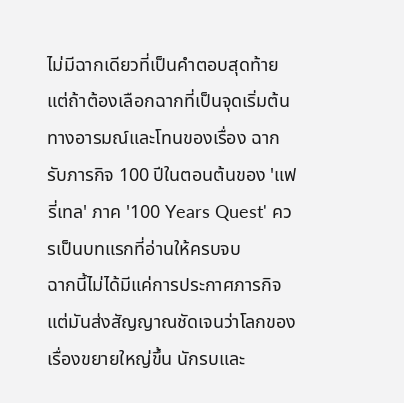ไม่มีฉากเดียวที่เป็นคำตอบสุดท้าย แต่ถ้าต้องเลือกฉากที่เป็นจุดเริ่มต้นทางอารมณ์และโทนของเรื่อง ฉากรับภารกิจ 100 ปีในตอนต้นของ 'แฟรี่เทล' ภาค '100 Years Quest' ควรเป็นบทแรกที่อ่านให้ครบจบ
ฉากนี้ไม่ได้มีแค่การประกาศภารกิจ แต่มันส่งสัญญาณชัดเจนว่าโลกของเรื่องขยายใหญ่ขึ้น นักรบและ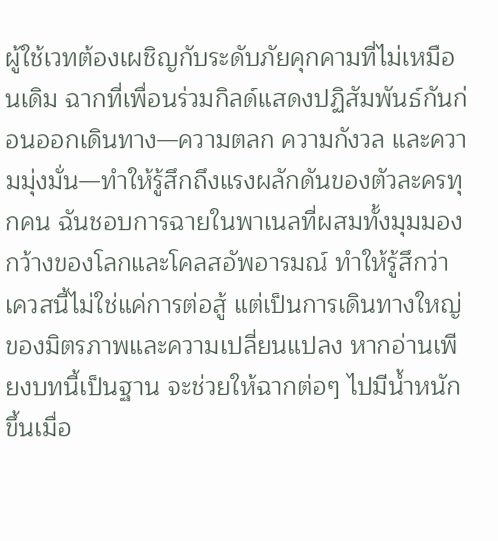ผู้ใช้เวทต้องเผชิญกับระดับภัยคุกคามที่ไม่เหมือนเดิม ฉากที่เพื่อนร่วมกิลด์แสดงปฏิสัมพันธ์กันก่อนออกเดินทาง—ความตลก ความกังวล และความมุ่งมั่น—ทำให้รู้สึกถึงแรงผลักดันของตัวละครทุกคน ฉันชอบการฉายในพาเนลที่ผสมทั้งมุมมองกว้างของโลกและโคลสอัพอารมณ์ ทำให้รู้สึกว่าเควสนี้ไม่ใช่แค่การต่อสู้ แต่เป็นการเดินทางใหญ่ของมิตรภาพและความเปลี่ยนแปลง หากอ่านเพียงบทนี้เป็นฐาน จะช่วยให้ฉากต่อๆ ไปมีน้ำหนักขึ้นเมื่อ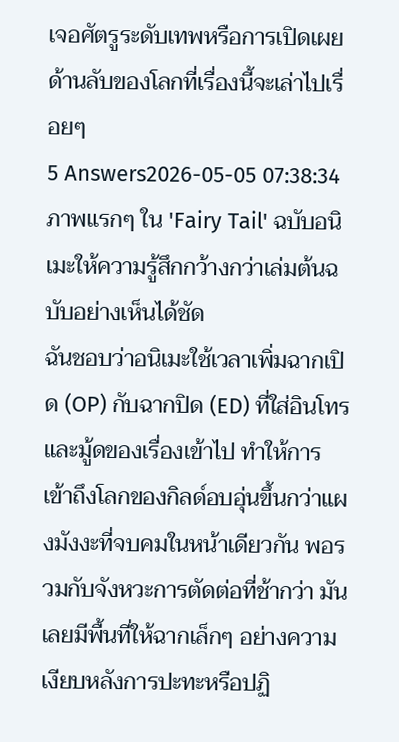เจอศัตรูระดับเทพหรือการเปิดเผยด้านลับของโลกที่เรื่องนี้จะเล่าไปเรื่อยๆ
5 Answers2026-05-05 07:38:34
ภาพแรกๆ ใน 'Fairy Tail' ฉบับอนิเมะให้ความรู้สึกกว้างกว่าเล่มต้นฉบับอย่างเห็นได้ชัด
ฉันชอบว่าอนิเมะใช้เวลาเพิ่มฉากเปิด (OP) กับฉากปิด (ED) ที่ใส่อินโทรและมู้ดของเรื่องเข้าไป ทำให้การเข้าถึงโลกของกิลด์อบอุ่นขึ้นกว่าแผงมังงะที่จบคมในหน้าเดียวกัน พอรวมกับจังหวะการตัดต่อที่ช้ากว่า มันเลยมีพื้นที่ให้ฉากเล็กๆ อย่างความเงียบหลังการปะทะหรือปฏิ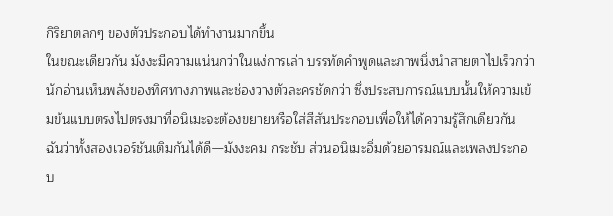กิริยาตลกๆ ของตัวประกอบได้ทำงานมากขึ้น
ในขณะเดียวกัน มังงะมีความแน่นกว่าในแง่การเล่า บรรทัดคำพูดและภาพนิ่งนำสายตาไปเร็วกว่า นักอ่านเห็นพลังของทิศทางภาพและช่องวางตัวละครชัดกว่า ซึ่งประสบการณ์แบบนั้นให้ความเข้มข้นแบบตรงไปตรงมาที่อนิเมะจะต้องขยายหรือใส่สีสันประกอบเพื่อให้ได้ความรู้สึกเดียวกัน ฉันว่าทั้งสองเวอร์ชันเติมกันได้ดี—มังงะคม กระชับ ส่วนอนิเมะอิ่มด้วยอารมณ์และเพลงประกอบ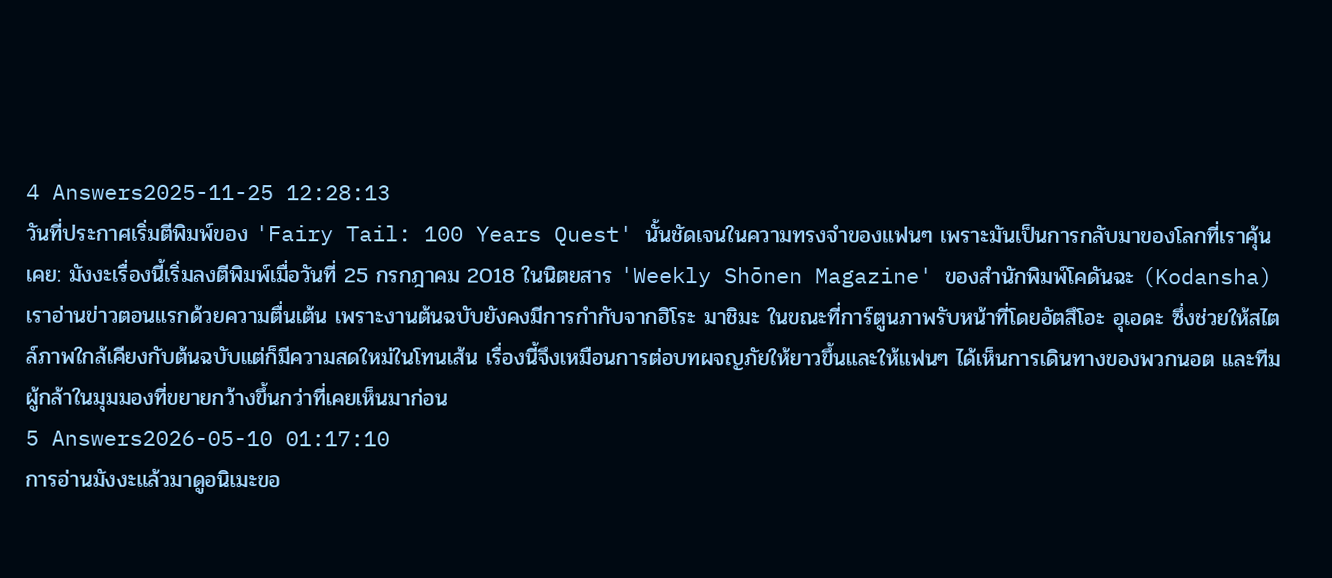4 Answers2025-11-25 12:28:13
วันที่ประกาศเริ่มตีพิมพ์ของ 'Fairy Tail: 100 Years Quest' นั้นชัดเจนในความทรงจำของแฟนๆ เพราะมันเป็นการกลับมาของโลกที่เราคุ้นเคย: มังงะเรื่องนี้เริ่มลงตีพิมพ์เมื่อวันที่ 25 กรกฎาคม 2018 ในนิตยสาร 'Weekly Shōnen Magazine' ของสำนักพิมพ์โคดันฉะ (Kodansha)
เราอ่านข่าวตอนแรกด้วยความตื่นเต้น เพราะงานต้นฉบับยังคงมีการกำกับจากฮิโระ มาชิมะ ในขณะที่การ์ตูนภาพรับหน้าที่โดยอัตสึโอะ อุเอดะ ซึ่งช่วยให้สไตล์ภาพใกล้เคียงกับต้นฉบับแต่ก็มีความสดใหม่ในโทนเส้น เรื่องนี้จึงเหมือนการต่อบทผจญภัยให้ยาวขึ้นและให้แฟนๆ ได้เห็นการเดินทางของพวกนอต และทีมผู้กล้าในมุมมองที่ขยายกว้างขึ้นกว่าที่เคยเห็นมาก่อน
5 Answers2026-05-10 01:17:10
การอ่านมังงะแล้วมาดูอนิเมะขอ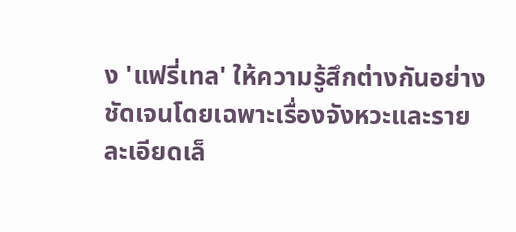ง 'แฟรี่เทล' ให้ความรู้สึกต่างกันอย่างชัดเจนโดยเฉพาะเรื่องจังหวะและรายละเอียดเล็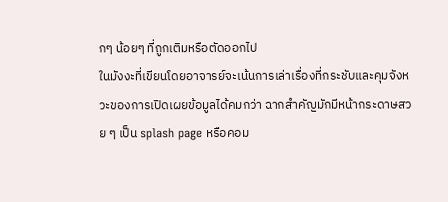กๆ น้อยๆ ที่ถูกเติมหรือตัดออกไป
ในมังงะที่เขียนโดยอาจารย์จะเน้นการเล่าเรื่องที่กระชับและคุมจังหวะของการเปิดเผยข้อมูลได้คมกว่า ฉากสำคัญมักมีหน้ากระดาษสวย ๆ เป็น splash page หรือคอม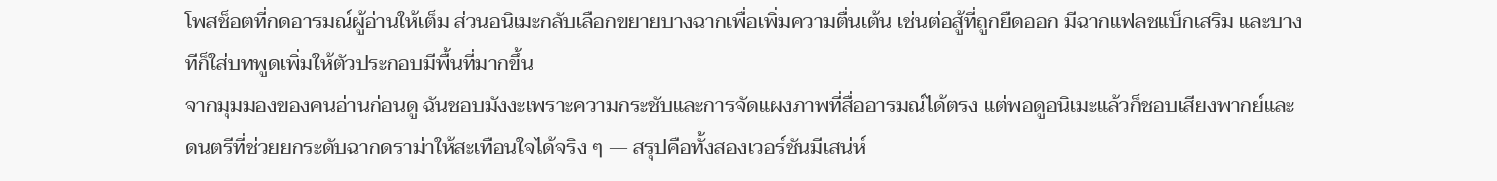โพสช็อตที่กดอารมณ์ผู้อ่านให้เต็ม ส่วนอนิเมะกลับเลือกขยายบางฉากเพื่อเพิ่มความตื่นเต้น เช่นต่อสู้ที่ถูกยืดออก มีฉากแฟลชแบ็กเสริม และบางทีก็ใส่บทพูดเพิ่มให้ตัวประกอบมีพื้นที่มากขึ้น
จากมุมมองของคนอ่านก่อนดู ฉันชอบมังงะเพราะความกระชับและการจัดแผงภาพที่สื่ออารมณ์ได้ตรง แต่พอดูอนิเมะแล้วก็ชอบเสียงพากย์และดนตรีที่ช่วยยกระดับฉากดราม่าให้สะเทือนใจได้จริง ๆ — สรุปคือทั้งสองเวอร์ชันมีเสน่ห์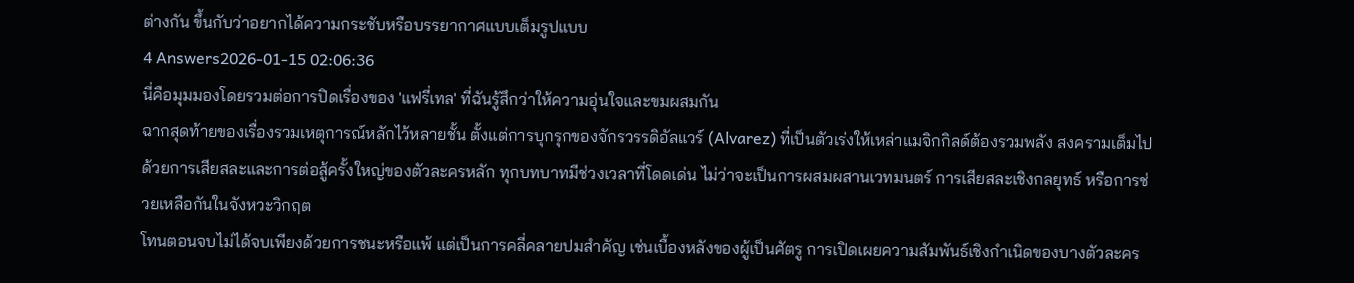ต่างกัน ขึ้นกับว่าอยากได้ความกระชับหรือบรรยากาศแบบเต็มรูปแบบ
4 Answers2026-01-15 02:06:36
นี่คือมุมมองโดยรวมต่อการปิดเรื่องของ 'แฟรี่เทล' ที่ฉันรู้สึกว่าให้ความอุ่นใจและขมผสมกัน
ฉากสุดท้ายของเรื่องรวมเหตุการณ์หลักไว้หลายชั้น ตั้งแต่การบุกรุกของจักรวรรดิอัลแวร์ (Alvarez) ที่เป็นตัวเร่งให้เหล่าแมจิกกิลด์ต้องรวมพลัง สงครามเต็มไปด้วยการเสียสละและการต่อสู้ครั้งใหญ่ของตัวละครหลัก ทุกบทบาทมีช่วงเวลาที่โดดเด่น ไม่ว่าจะเป็นการผสมผสานเวทมนตร์ การเสียสละเชิงกลยุทธ์ หรือการช่วยเหลือกันในจังหวะวิกฤต
โทนตอนจบไม่ได้จบเพียงด้วยการชนะหรือแพ้ แต่เป็นการคลี่คลายปมสำคัญ เช่นเบื้องหลังของผู้เป็นศัตรู การเปิดเผยความสัมพันธ์เชิงกำเนิดของบางตัวละคร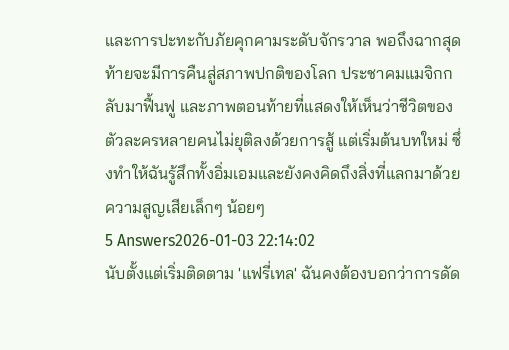และการปะทะกับภัยคุกคามระดับจักรวาล พอถึงฉากสุดท้ายจะมีการคืนสู่สภาพปกติของโลก ประชาคมแมจิกกลับมาฟื้นฟู และภาพตอนท้ายที่แสดงให้เห็นว่าชีวิตของตัวละครหลายคนไม่ยุติลงด้วยการสู้ แต่เริ่มต้นบทใหม่ ซึ่งทำให้ฉันรู้สึกทั้งอิ่มเอมและยังคงคิดถึงสิ่งที่แลกมาด้วยความสูญเสียเล็กๆ น้อยๆ
5 Answers2026-01-03 22:14:02
นับตั้งแต่เริ่มติดตาม 'แฟรี่เทล' ฉันคงต้องบอกว่าการดัด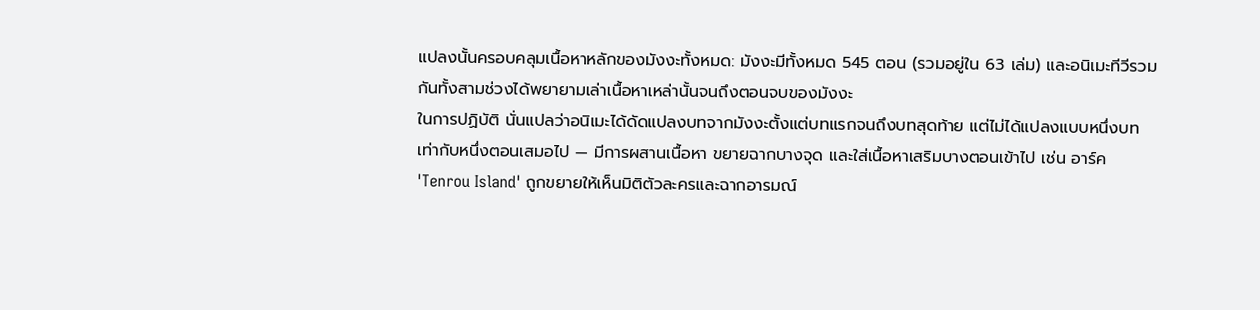แปลงนั้นครอบคลุมเนื้อหาหลักของมังงะทั้งหมด: มังงะมีทั้งหมด 545 ตอน (รวมอยู่ใน 63 เล่ม) และอนิเมะทีวีรวมกันทั้งสามช่วงได้พยายามเล่าเนื้อหาเหล่านั้นจนถึงตอนจบของมังงะ
ในการปฏิบัติ นั่นแปลว่าอนิเมะได้ดัดแปลงบทจากมังงะตั้งแต่บทแรกจนถึงบทสุดท้าย แต่ไม่ได้แปลงแบบหนึ่งบทเท่ากับหนึ่งตอนเสมอไป — มีการผสานเนื้อหา ขยายฉากบางจุด และใส่เนื้อหาเสริมบางตอนเข้าไป เช่น อาร์ค 'Tenrou Island' ถูกขยายให้เห็นมิติตัวละครและฉากอารมณ์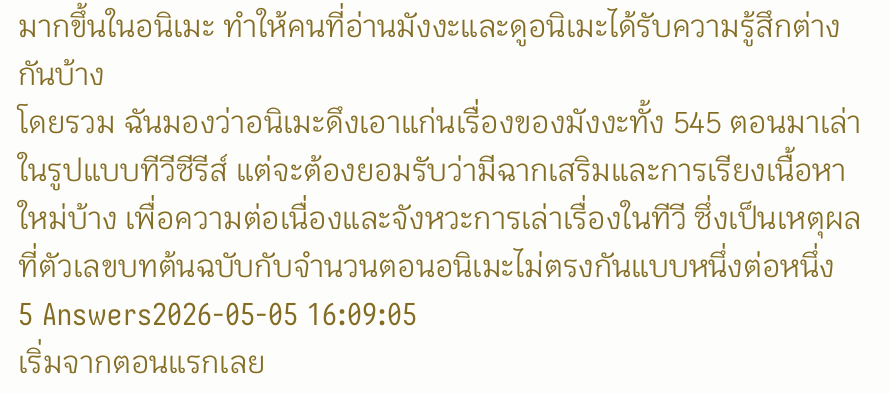มากขึ้นในอนิเมะ ทำให้คนที่อ่านมังงะและดูอนิเมะได้รับความรู้สึกต่างกันบ้าง
โดยรวม ฉันมองว่าอนิเมะดึงเอาแก่นเรื่องของมังงะทั้ง 545 ตอนมาเล่าในรูปแบบทีวีซีรีส์ แต่จะต้องยอมรับว่ามีฉากเสริมและการเรียงเนื้อหาใหม่บ้าง เพื่อความต่อเนื่องและจังหวะการเล่าเรื่องในทีวี ซึ่งเป็นเหตุผลที่ตัวเลขบทต้นฉบับกับจำนวนตอนอนิเมะไม่ตรงกันแบบหนึ่งต่อหนึ่ง
5 Answers2026-05-05 16:09:05
เริ่มจากตอนแรกเลย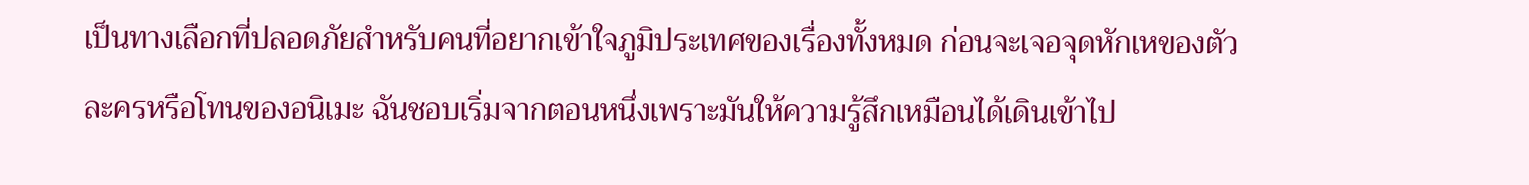เป็นทางเลือกที่ปลอดภัยสำหรับคนที่อยากเข้าใจภูมิประเทศของเรื่องทั้งหมด ก่อนจะเจอจุดหักเหของตัวละครหรือโทนของอนิเมะ ฉันชอบเริ่มจากตอนหนึ่งเพราะมันให้ความรู้สึกเหมือนได้เดินเข้าไป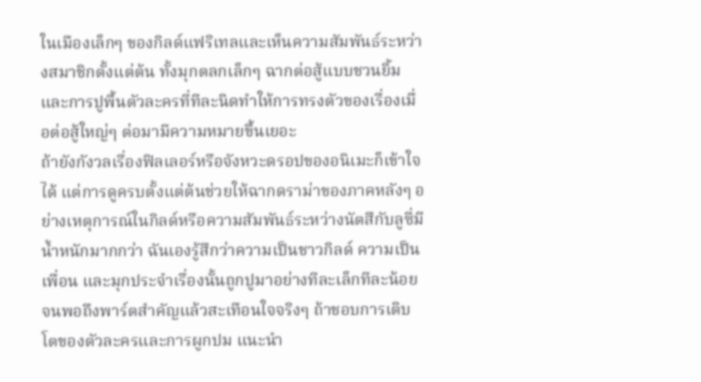ในเมืองเล็กๆ ของกิลด์แฟริเทลและเห็นความสัมพันธ์ระหว่างสมาชิกตั้งแต่ต้น ทั้งมุกตลกเล็กๆ ฉากต่อสู้แบบชวนยิ้ม และการปูพื้นตัวละครที่ทีละนิดทำให้การทรงตัวของเรื่องเมื่อต่อสู้ใหญ่ๆ ต่อมามีความหมายขึ้นเยอะ
ถ้ายังกังวลเรื่องฟิลเลอร์หรือจังหวะดรอปของอนิเมะก็เข้าใจได้ แต่การดูครบตั้งแต่ต้นช่วยให้ฉากดราม่าของภาคหลังๆ อย่างเหตุการณ์ในกิลด์หรือความสัมพันธ์ระหว่างนัตสึกับลูซี่มีน้ำหนักมากกว่า ฉันเองรู้สึกว่าความเป็นชาวกิลด์ ความเป็นเพื่อน และมุกประจำเรื่องนั้นถูกปูมาอย่างทีละเล็กทีละน้อยจนพอถึงพาร์ตสำคัญแล้วสะเทือนใจจริงๆ ถ้าชอบการเติบโตของตัวละครและการผูกปม แนะนำ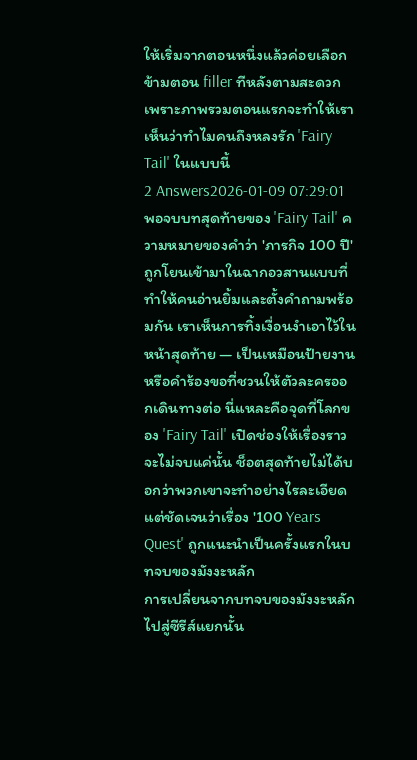ให้เริ่มจากตอนหนึ่งแล้วค่อยเลือกข้ามตอน filler ทีหลังตามสะดวก เพราะภาพรวมตอนแรกจะทำให้เราเห็นว่าทำไมคนถึงหลงรัก 'Fairy Tail' ในแบบนี้
2 Answers2026-01-09 07:29:01
พอจบบทสุดท้ายของ 'Fairy Tail' ความหมายของคำว่า 'ภารกิจ 100 ปี' ถูกโยนเข้ามาในฉากอวสานแบบที่ทำให้คนอ่านยิ้มและตั้งคำถามพร้อมกัน เราเห็นการทิ้งเงื่อนงำเอาไว้ในหน้าสุดท้าย — เป็นเหมือนป้ายงานหรือคำร้องขอที่ชวนให้ตัวละครออกเดินทางต่อ นี่แหละคือจุดที่โลกของ 'Fairy Tail' เปิดช่องให้เรื่องราวจะไม่จบแค่นั้น ช็อตสุดท้ายไม่ได้บอกว่าพวกเขาจะทำอย่างไรละเอียด แต่ชัดเจนว่าเรื่อง '100 Years Quest' ถูกแนะนำเป็นครั้งแรกในบทจบของมังงะหลัก
การเปลี่ยนจากบทจบของมังงะหลักไปสู่ซีรีส์แยกนั้น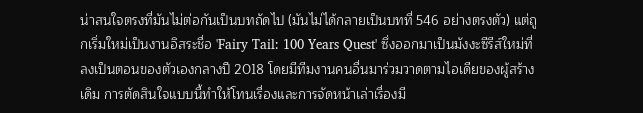น่าสนใจตรงที่มันไม่ต่อกันเป็นบทถัดไป (มันไม่ได้กลายเป็นบทที่ 546 อย่างตรงตัว) แต่ถูกเริ่มใหม่เป็นงานอิสระชื่อ 'Fairy Tail: 100 Years Quest' ซึ่งออกมาเป็นมังงะซีรีส์ใหม่ที่ลงเป็นตอนของตัวเองกลางปี 2018 โดยมีทีมงานคนอื่นมาร่วมวาดตามไอเดียของผู้สร้างเดิม การตัดสินใจแบบนี้ทำให้โทนเรื่องและการจัดหน้าเล่าเรื่องมี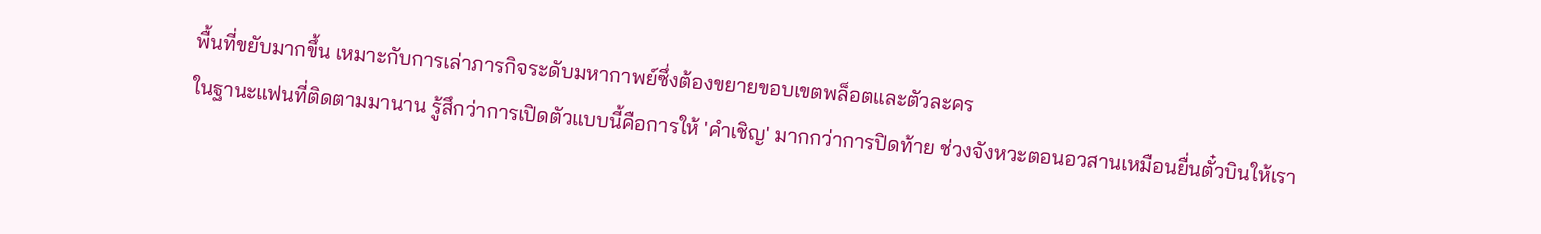พื้นที่ขยับมากขึ้น เหมาะกับการเล่าภารกิจระดับมหากาพย์ซึ่งต้องขยายขอบเขตพล็อตและตัวละคร
ในฐานะแฟนที่ติดตามมานาน รู้สึกว่าการเปิดตัวแบบนี้คือการให้ 'คำเชิญ' มากกว่าการปิดท้าย ช่วงจังหวะตอนอวสานเหมือนยื่นตั๋วบินให้เรา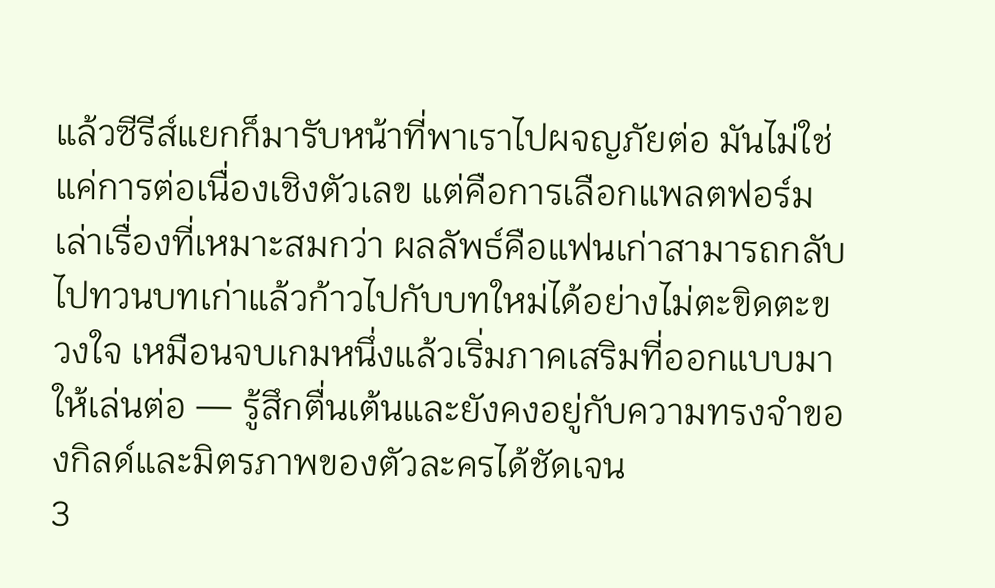แล้วซีรีส์แยกก็มารับหน้าที่พาเราไปผจญภัยต่อ มันไม่ใช่แค่การต่อเนื่องเชิงตัวเลข แต่คือการเลือกแพลตฟอร์มเล่าเรื่องที่เหมาะสมกว่า ผลลัพธ์คือแฟนเก่าสามารถกลับไปทวนบทเก่าแล้วก้าวไปกับบทใหม่ได้อย่างไม่ตะขิดตะขวงใจ เหมือนจบเกมหนึ่งแล้วเริ่มภาคเสริมที่ออกแบบมาให้เล่นต่อ — รู้สึกตื่นเต้นและยังคงอยู่กับความทรงจำของกิลด์และมิตรภาพของตัวละครได้ชัดเจน
3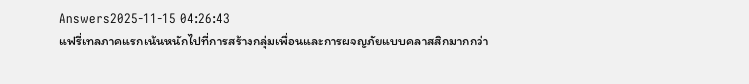Answers2025-11-15 04:26:43
แฟรี่เทลภาคแรกเน้นหนักไปที่การสร้างกลุ่มเพื่อนและการผจญภัยแบบคลาสสิกมากกว่า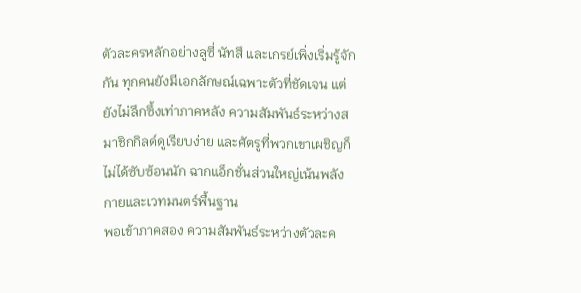ตัวละครหลักอย่างลูซี่ นัทสึ และเกรย์เพิ่งเริ่มรู้จักกัน ทุกคนยังมีเอกลักษณ์เฉพาะตัวที่ชัดเจน แต่ยังไม่ลึกซึ้งเท่าภาคหลัง ความสัมพันธ์ระหว่างสมาชิกกิลด์ดูเรียบง่าย และศัตรูที่พวกเขาเผชิญก็ไม่ได้ซับซ้อนนัก ฉากแอ็กชั่นส่วนใหญ่เน้นพลังกายและเวทมนตร์พื้นฐาน
พอเข้าภาคสอง ความสัมพันธ์ระหว่างตัวละค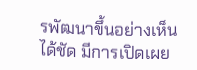รพัฒนาขึ้นอย่างเห็นได้ชัด มีการเปิดเผย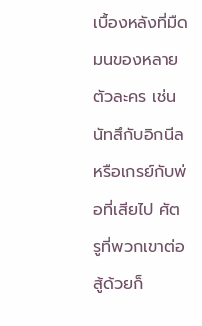เบื้องหลังที่มืดมนของหลายตัวละคร เช่น นัทสึกับอิกนีล หรือเกรย์กับพ่อที่เสียไป ศัตรูที่พวกเขาต่อสู้ด้วยก็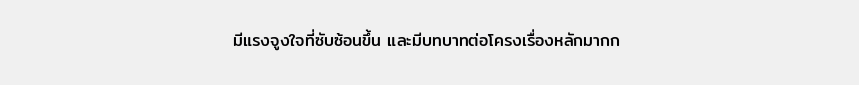มีแรงจูงใจที่ซับซ้อนขึ้น และมีบทบาทต่อโครงเรื่องหลักมากก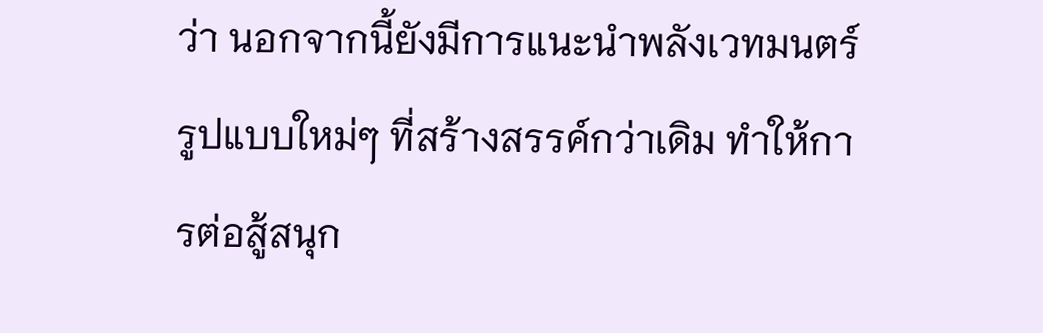ว่า นอกจากนี้ยังมีการแนะนำพลังเวทมนตร์รูปแบบใหม่ๆ ที่สร้างสรรค์กว่าเดิม ทำให้การต่อสู้สนุก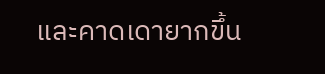และคาดเดายากขึ้น